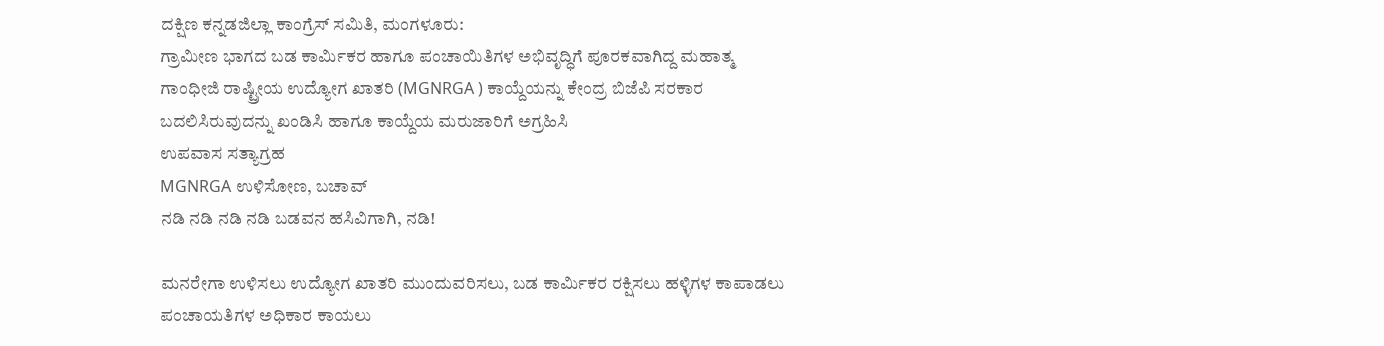ದಕ್ಷಿಣ ಕನ್ನಡಜಿಲ್ಲಾ ಕಾಂಗ್ರೆಸ್ ಸಮಿತಿ, ಮಂಗಳೂರು:
ಗ್ರಾಮೀಣ ಭಾಗದ ಬಡ ಕಾರ್ಮಿಕರ ಹಾಗೂ ಪಂಚಾಯಿತಿಗಳ ಅಭಿವೃದ್ಧಿಗೆ ಪೂರಕವಾಗಿದ್ದ ಮಹಾತ್ಮ ಗಾಂಧೀಜಿ ರಾಷ್ಟ್ರೀಯ ಉದ್ಯೋಗ ಖಾತರಿ (MGNRGA ) ಕಾಯ್ದೆಯನ್ನು ಕೇಂದ್ರ ಬಿಜೆಪಿ ಸರಕಾರ ಬದಲಿಸಿರುವುದನ್ನು ಖಂಡಿಸಿ ಹಾಗೂ ಕಾಯ್ದೆಯ ಮರುಜಾರಿಗೆ ಅಗ್ರಹಿಸಿ
ಉಪವಾಸ ಸತ್ಯಾಗ್ರಹ
MGNRGA ಉಳಿಸೋಣ, ಬಚಾವ್
ನಡಿ ನಡಿ ನಡಿ ನಡಿ ಬಡವನ ಹಸಿವಿಗಾಗಿ, ನಡಿ!

ಮನರೇಗಾ ಉಳಿಸಲು ಉದ್ಯೋಗ ಖಾತರಿ ಮುಂದುವರಿಸಲು, ಬಡ ಕಾರ್ಮಿಕರ ರಕ್ಷಿಸಲು ಹಳ್ಳಿಗಳ ಕಾಪಾಡಲು ಪಂಚಾಯತಿಗಳ ಅಧಿಕಾರ ಕಾಯಲು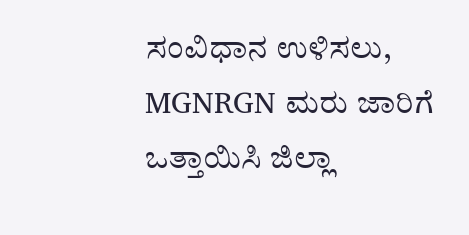ಸಂವಿಧಾನ ಉಳಿಸಲು, MGNRGN ಮರು ಜಾರಿಗೆ ಒತ್ತಾಯಿಸಿ ಜಿಲ್ಲಾ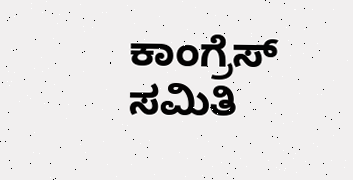ಕಾಂಗ್ರೆಸ್ ಸಮಿತಿ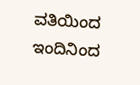ವತಿಯಿಂದ ಇಂದಿನಿಂದ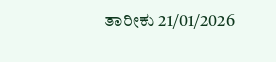ತಾರೀಕು 21/01/2026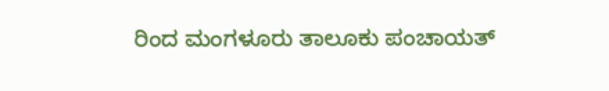ರಿಂದ ಮಂಗಳೂರು ತಾಲೂಕು ಪಂಚಾಯತ್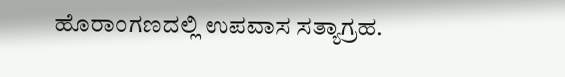ಹೊರಾಂಗಣದಲ್ಲಿ ಉಪವಾಸ ಸತ್ಯಾಗ್ರಹ.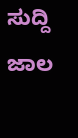ಸುದ್ದಿ ಜಾಲ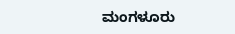ಮಂಗಳೂರು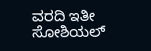ವರದಿ ಇತೀ ಸೋಶಿಯಲ್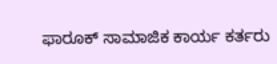ಫಾರೂಕ್ ಸಾಮಾಜಿಕ ಕಾರ್ಯ ಕರ್ತರು